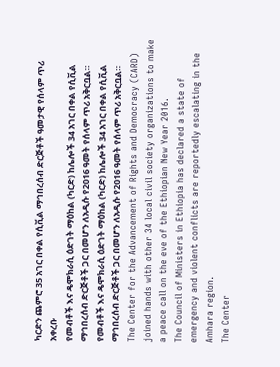ካርድን ጨምሮ 35 አገር በቀል የሲቪል ማኅበረሰብ ድርጅቶች ዓመታዊ የሰላም ጥሪ አቀረቡ
የመብቶች እና ዴሞክራሲ ዕድገት ማዕከል (ካርድ) ከሌሎች 34 አገር በቀል የሲቪል ማኅበረሰብ ድርጅቶች ጋር በመሆን ለአዲሱ የ2016 ዓመት የሰላም ጥሪ አቅርቧል።
የመብቶች እና ዴሞክራሲ ዕድገት ማዕከል (ካርድ) ከሌሎች 34 አገር በቀል የሲቪል ማኅበረሰብ ድርጅቶች ጋር በመሆን ለአዲሱ የ2016 ዓመት የሰላም ጥሪ አቅርቧል።
The Center for the Advancement of Rights and Democracy (CARD) joined hands with other 34 local civil society organizations to make a peace call on the eve of the Ethiopian New Year 2016.
The Council of Ministers in Ethiopia has declared a state of emergency and violent conflicts are reportedly escalating in the Amhara region.
The Center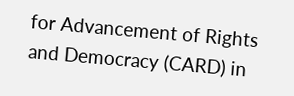for Advancement of Rights and Democracy (CARD) in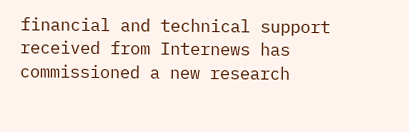financial and technical support received from Internews has commissioned a new research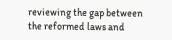reviewing the gap between the reformed laws and